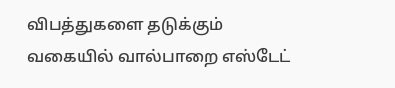விபத்துகளை தடுக்கும் வகையில் வால்பாறை எஸ்டேட்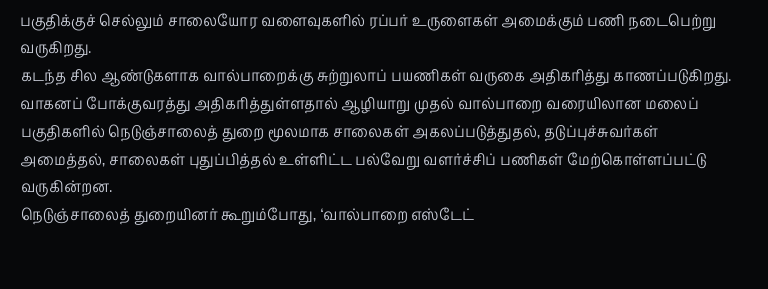பகுதிக்குச் செல்லும் சாலையோர வளைவுகளில் ரப்பர் உருளைகள் அமைக்கும் பணி நடைபெற்று வருகிறது.
கடந்த சில ஆண்டுகளாக வால்பாறைக்கு சுற்றுலாப் பயணிகள் வருகை அதிகரித்து காணப்படுகிறது. வாகனப் போக்குவரத்து அதிகரித்துள்ளதால் ஆழியாறு முதல் வால்பாறை வரையிலான மலைப் பகுதிகளில் நெடுஞ்சாலைத் துறை மூலமாக சாலைகள் அகலப்படுத்துதல், தடுப்புச்சுவர்கள் அமைத்தல், சாலைகள் புதுப்பித்தல் உள்ளிட்ட பல்வேறு வளர்ச்சிப் பணிகள் மேற்கொள்ளப்பட்டு வருகின்றன.
நெடுஞ்சாலைத் துறையினர் கூறும்போது, ‘வால்பாறை எஸ்டேட்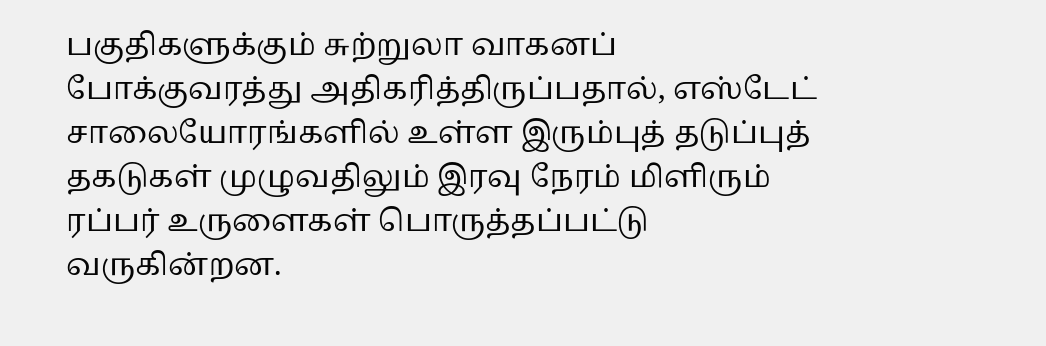பகுதிகளுக்கும் சுற்றுலா வாகனப் போக்குவரத்து அதிகரித்திருப்பதால், எஸ்டேட் சாலையோரங்களில் உள்ள இரும்புத் தடுப்புத் தகடுகள் முழுவதிலும் இரவு நேரம் மிளிரும் ரப்பர் உருளைகள் பொருத்தப்பட்டு வருகின்றன.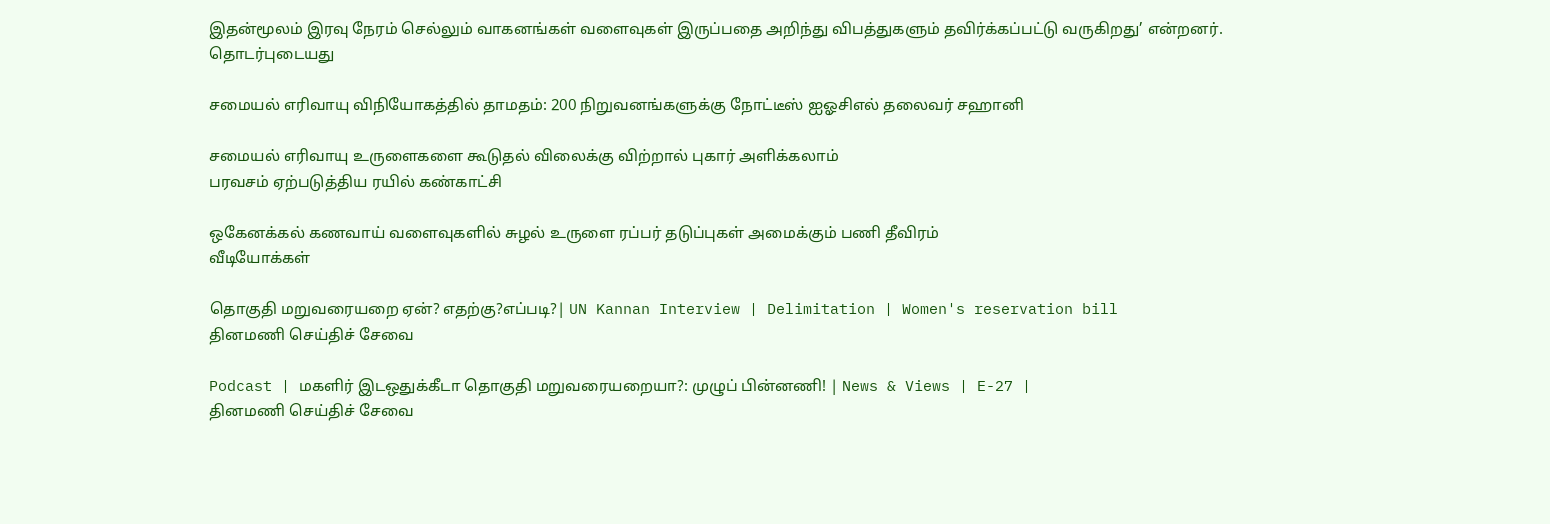இதன்மூலம் இரவு நேரம் செல்லும் வாகனங்கள் வளைவுகள் இருப்பதை அறிந்து விபத்துகளும் தவிர்க்கப்பட்டு வருகிறது’ என்றனர்.
தொடர்புடையது

சமையல் எரிவாயு விநியோகத்தில் தாமதம்: 200 நிறுவனங்களுக்கு நோட்டீஸ் ஐஓசிஎல் தலைவர் சஹானி

சமையல் எரிவாயு உருளைகளை கூடுதல் விலைக்கு விற்றால் புகார் அளிக்கலாம்
பரவசம் ஏற்படுத்திய ரயில் கண்காட்சி

ஒகேனக்கல் கணவாய் வளைவுகளில் சுழல் உருளை ரப்பர் தடுப்புகள் அமைக்கும் பணி தீவிரம்
வீடியோக்கள்

தொகுதி மறுவரையறை ஏன்? எதற்கு?எப்படி?| UN Kannan Interview | Delimitation | Women's reservation bill
தினமணி செய்திச் சேவை

Podcast | மகளிர் இடஒதுக்கீடா தொகுதி மறுவரையறையா?: முழுப் பின்னணி! | News & Views | E-27 |
தினமணி செய்திச் சேவை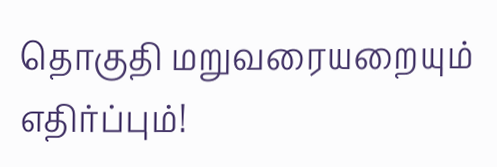தொகுதி மறுவரையறையும் எதிர்ப்பும்!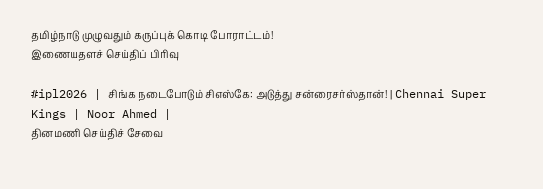தமிழ்நாடு முழுவதும் கருப்புக் கொடி போராட்டம்!
இணையதளச் செய்திப் பிரிவு

#ipl2026 | சிங்க நடைபோடும் சிஎஸ்கே: அடுத்து சன்ரைசர்ஸ்தான்! | Chennai Super Kings | Noor Ahmed |
தினமணி செய்திச் சேவை